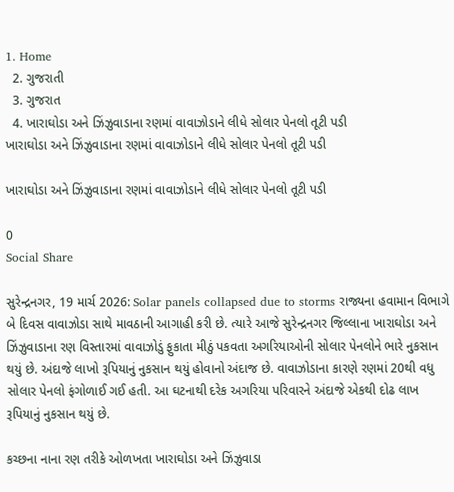1. Home
  2. ગુજરાતી
  3. ગુજરાત
  4. ખારાઘોડા અને ઝિંઝુવાડાના રણમાં વાવાઝોડાને લીધે સોલાર પેનલો તૂટી પડી
ખારાઘોડા અને ઝિંઝુવાડાના રણમાં વાવાઝોડાને લીધે સોલાર પેનલો તૂટી પડી

ખારાઘોડા અને ઝિંઝુવાડાના રણમાં વાવાઝોડાને લીધે સોલાર પેનલો તૂટી પડી

0
Social Share

સુરેન્દ્રનગર, 19 માર્ચ 2026: Solar panels collapsed due to storms રાજ્યના હવામાન વિભાગે બે દિવસ વાવાઝોડા સાથે માવઠાની આગાહી કરી છે. ત્યારે આજે સુરેન્દ્રનગર જિલ્લાના ખારાઘોડા અને ઝિંઝુવાડાના રણ વિસ્તારમાં વાવાઝોડું ફુકાતા મીઠું પકવતા અગરિયાઓની સોલાર પેનલોને ભારે નુકસાન થયું છે. અંદાજે લાખો રૂપિયાનું નુકસાન થયું હોવાનો અંદાજ છે. વાવાઝોડાના કારણે રણમાં 20થી વધુ સોલાર પેનલો ફંગોળાઈ ગઈ હતી. આ ઘટનાથી દરેક અગરિયા પરિવારને અંદાજે એકથી દોઢ લાખ રૂપિયાનું નુકસાન થયું છે.

કચ્છના નાના રણ તરીકે ઓળખતા ખારાઘોડા અને ઝિંઝુવાડા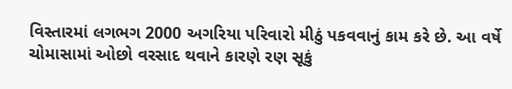વિસ્તારમાં લગભગ 2000 અગરિયા પરિવારો મીઠું પકવવાનું કામ કરે છે. આ વર્ષે ચોમાસામાં ઓછો વરસાદ થવાને કારણે રણ સૂકું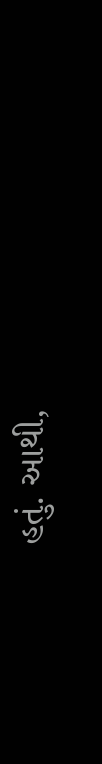હતું. આથી,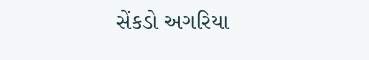સેંકડો અગરિયા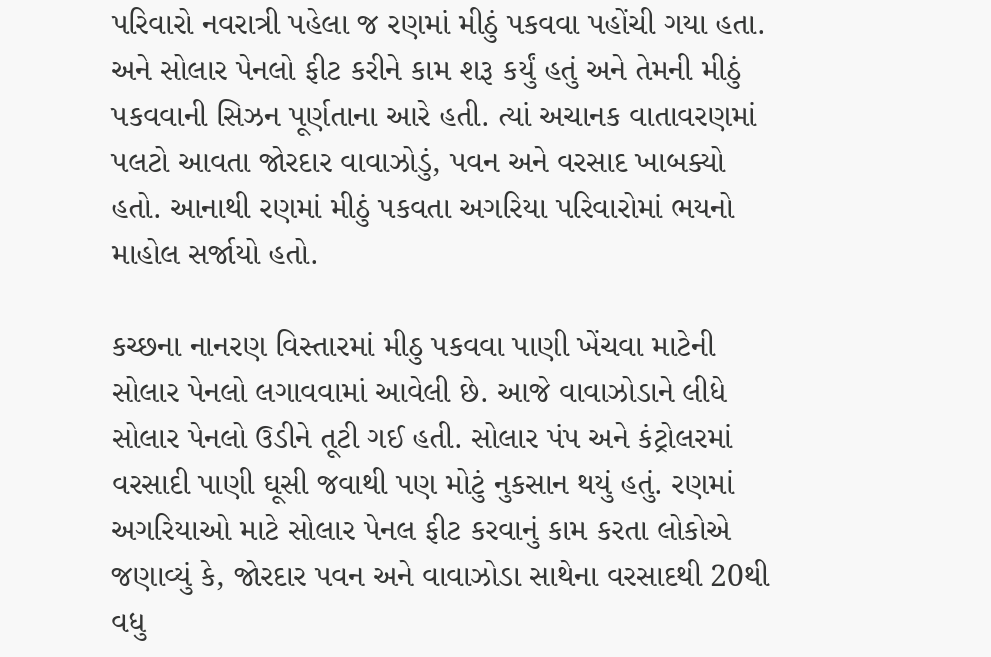પરિવારો નવરાત્રી પહેલા જ રણમાં મીઠું પકવવા પહોંચી ગયા હતા. અને સોલાર પેનલો ફીટ કરીને કામ શરૂ કર્યું હતું અને તેમની મીઠું પકવવાની સિઝન પૂર્ણતાના આરે હતી. ત્યાં અચાનક વાતાવરણમાં પલટો આવતા જોરદાર વાવાઝોડું, પવન અને વરસાદ ખાબક્યો હતો. આનાથી રણમાં મીઠું પકવતા અગરિયા પરિવારોમાં ભયનો માહોલ સર્જાયો હતો.

કચ્છના નાનરણ વિસ્તારમાં મીઠુ પકવવા પાણી ખેંચવા માટેની સોલાર પેનલો લગાવવામાં આવેલી છે. આજે વાવાઝોડાને લીધે સોલાર પેનલો ઉડીને તૂટી ગઈ હતી. સોલાર પંપ અને કંટ્રોલરમાં વરસાદી પાણી ઘૂસી જવાથી પણ મોટું નુકસાન થયું હતું. રણમાં અગરિયાઓ માટે સોલાર પેનલ ફીટ કરવાનું કામ કરતા લોકોએ જણાવ્યું કે, જોરદાર પવન અને વાવાઝોડા સાથેના વરસાદથી 20થી વધુ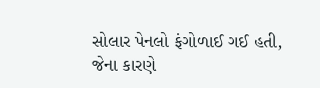સોલાર પેનલો ફંગોળાઈ ગઈ હતી, જેના કારણે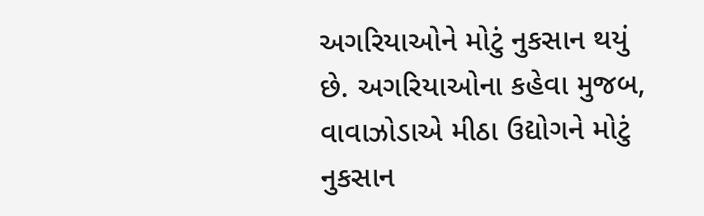અગરિયાઓને મોટું નુકસાન થયું છે. અગરિયાઓના કહેવા મુજબ, વાવાઝોડાએ મીઠા ઉદ્યોગને મોટું નુકસાન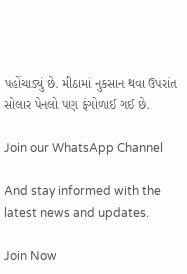પહોંચાડ્યું છે. મીઠામાં નુકસાન થવા ઉપરાંત સોલાર પેનલો પણ ફંગોળાઈ ગઈ છે.

Join our WhatsApp Channel

And stay informed with the latest news and updates.

Join Now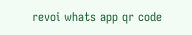revoi whats app qr code